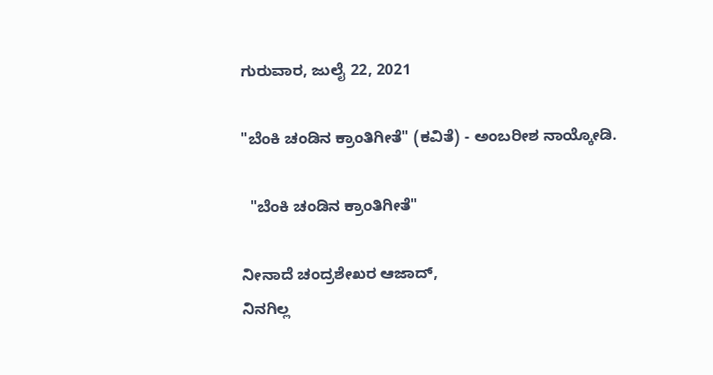ಗುರುವಾರ, ಜುಲೈ 22, 2021

"ಬೆಂಕಿ ಚಂಡಿನ ಕ್ರಾಂತಿಗೀತೆ" (ಕವಿತೆ) - ಅಂಬರೀಶ ನಾಯ್ಕೋಡಿ.

  "ಬೆಂಕಿ ಚಂಡಿನ ಕ್ರಾಂತಿಗೀತೆ"

ನೀನಾದೆ ಚಂದ್ರಶೇಖರ ಆಜಾದ್,
ನಿನಗಿಲ್ಲ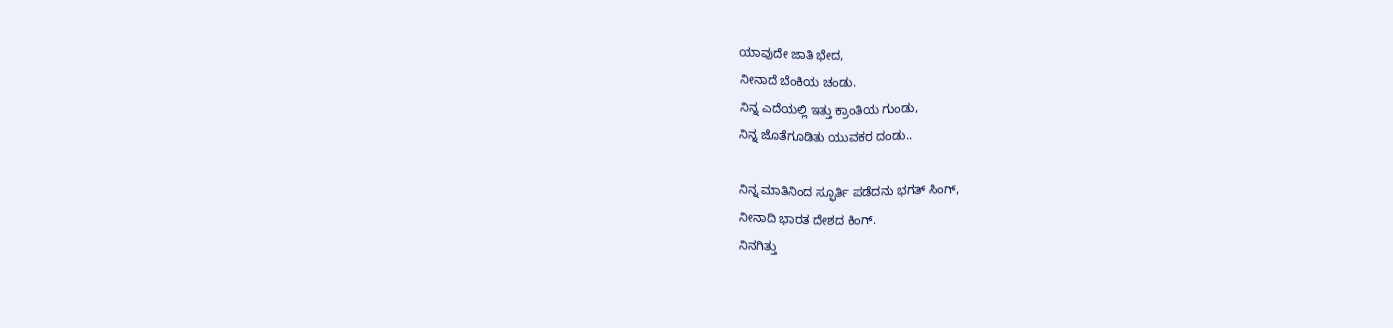ಯಾವುದೇ ಜಾತಿ ಭೇದ,
ನೀನಾದೆ ಬೆಂಕಿಯ ಚಂಡು.
ನಿನ್ನ ಎದೆಯಲ್ಲಿ ಇತ್ತು ಕ್ರಾಂತಿಯ ಗುಂಡು,
ನಿನ್ನ ಜೊತೆಗೂಡಿತು ಯುವಕರ ದಂಡು..

ನಿನ್ನ ಮಾತಿನಿಂದ ಸ್ಫೂರ್ತಿ ಪಡೆದನು ಭಗತ್ ಸಿಂಗ್,
ನೀನಾದಿ ಭಾರತ ದೇಶದ ಕಿಂಗ್.
ನಿನಗಿತ್ತು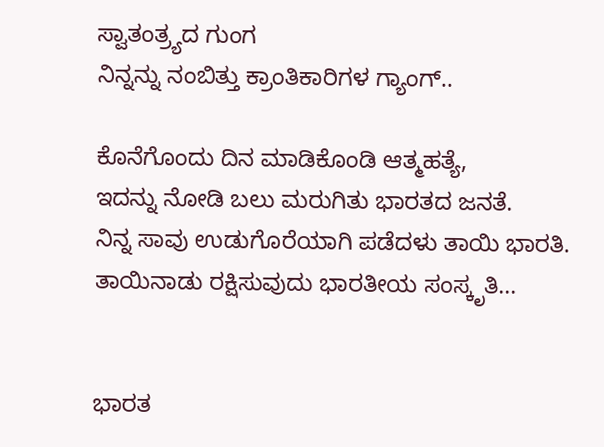ಸ್ವಾತಂತ್ರ್ಯದ ಗುಂಗ
ನಿನ್ನನ್ನು ನಂಬಿತ್ತು ಕ್ರಾಂತಿಕಾರಿಗಳ ಗ್ಯಾಂಗ್..

ಕೊನೆಗೊಂದು ದಿನ ಮಾಡಿಕೊಂಡಿ ಆತ್ಮಹತ್ಯೆ,
ಇದನ್ನು ನೋಡಿ ಬಲು ಮರುಗಿತು ಭಾರತದ ಜನತೆ.
ನಿನ್ನ ಸಾವು ಉಡುಗೊರೆಯಾಗಿ ಪಡೆದಳು ತಾಯಿ ಭಾರತಿ.
ತಾಯಿನಾಡು ರಕ್ಷಿಸುವುದು ಭಾರತೀಯ ಸಂಸ್ಕೃತಿ...


ಭಾರತ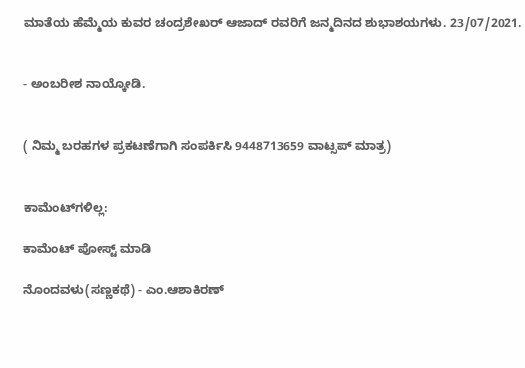ಮಾತೆಯ ಹೆಮ್ಮೆಯ ಕುವರ ಚಂದ್ರಶೇಖರ್ ಆಜಾದ್ ರವರಿಗೆ ಜನ್ಮದಿನದ ಶುಭಾಶಯಗಳು. 23/07/2021.


- ಅಂಬರೀಶ ನಾಯ್ಕೋಡಿ.


( ನಿಮ್ಮ ಬರಹಗಳ ಪ್ರಕಟಣೆಗಾಗಿ ಸಂಪರ್ಕಿಸಿ 9448713659 ವಾಟ್ಸಪ್ ಮಾತ್ರ)


ಕಾಮೆಂಟ್‌ಗಳಿಲ್ಲ:

ಕಾಮೆಂಟ್‌‌ ಪೋಸ್ಟ್‌ ಮಾಡಿ

ನೊಂದವಳು(ಸಣ್ಣಕಥೆ) - ಎಂ.ಆಶಾಕಿರಣ್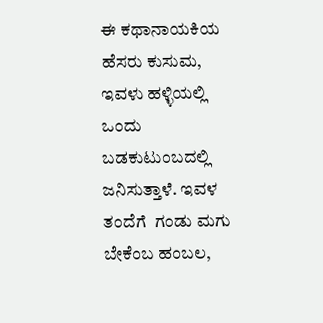ಈ ಕಥಾನಾಯಕಿಯ ಹೆಸರು ಕುಸುಮ, ಇವಳು ಹಳ್ಳಿಯಲ್ಲಿ ಒಂದು ಬಡಕುಟುಂಬದಲ್ಲಿ ಜನಿಸುತ್ತಾಳೆ. ಇವಳ ತಂದೆಗೆ  ಗಂಡು ಮಗು ಬೇಕೆಂಬ ಹಂಬಲ,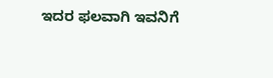ಇದರ ಫಲವಾಗಿ ಇವನಿಗೆ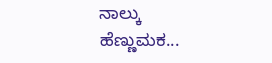ನಾಲ್ಕು ಹೆಣ್ಣುಮಕ...